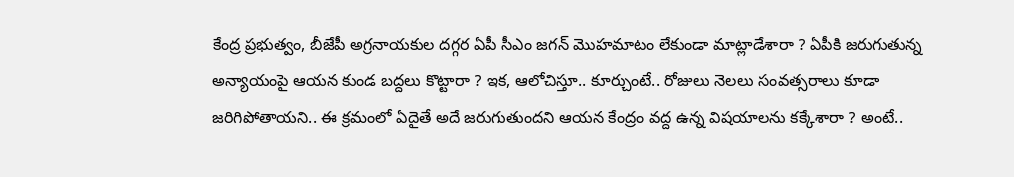కేంద్ర ప్రభుత్వం, బీజేపీ అగ్రనాయకుల దగ్గర ఏపీ సీఎం జగన్ మొహమాటం లేకుండా మాట్లాడేశారా ? ఏపీకి జరుగుతున్న అన్యాయంపై ఆయన కుండ బద్దలు కొట్టారా ? ఇక, ఆలోచిస్తూ.. కూర్చుంటే.. రోజులు నెలలు సంవత్సరాలు కూడా జరిగిపోతాయని.. ఈ క్రమంలో ఏదైతే అదే జరుగుతుందని ఆయన కేంద్రం వద్ద ఉన్న విషయాలను కక్కేశారా ? అంటే..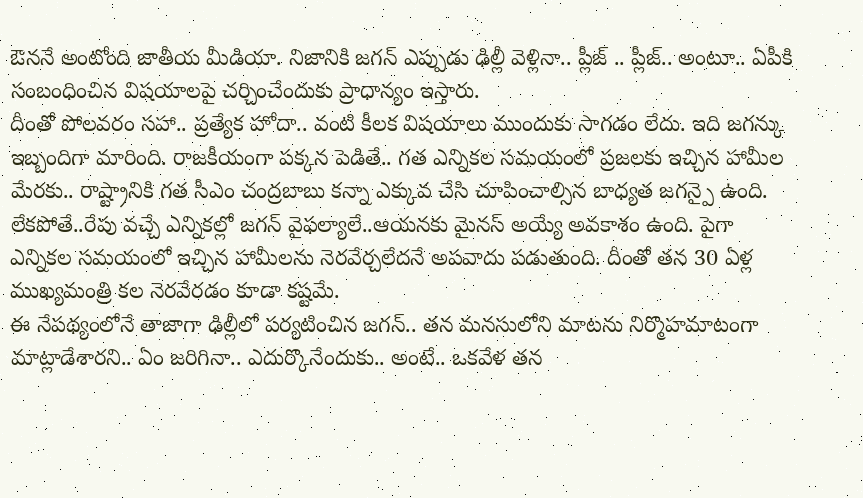ఔననే అంటోంది జాతీయ మీడియా. నిజానికి జగన్ ఎప్పుడు ఢిల్లీ వెళ్లినా.. ప్లీజ్ .. ప్లీజ్.. అంటూ.. ఏపీకి సంబంధించిన విషయాలపై చర్చించేందుకు ప్రాధాన్యం ఇస్తారు.
దీంతో పోలవరం సహా.. ప్రత్యేక హోదా.. వంటి కీలక విషయాలు ముందుకు సాగడం లేదు. ఇది జగన్కు ఇబ్బందిగా మారింది. రాజకీయంగా పక్కన పెడితే.. గత ఎన్నికల సమయంలో ప్రజలకు ఇచ్చిన హామీల మేరకు.. రాష్ట్రానికి గత సీఎం చంద్రబాబు కన్నా ఎక్కువ చేసి చూపించాల్సిన బాధ్యత జగన్పై ఉంది. లేకపోతే..రేపు వచ్చే ఎన్నికల్లో జగన్ వైఫల్యాలే..ఆయనకు మైనస్ అయ్యే అవకాశం ఉంది. పైగా ఎన్నికల సమయంలో ఇచ్చిన హామీలను నెరవేర్చలేదనే అపవాదు పడుతుంది. దీంతో తన 30 ఏళ్ల ముఖ్యమంత్రి కల నెరవేరడం కూడా కష్టమే.
ఈ నేపథ్యంలోనే తాజాగా ఢిల్లీలో పర్యటించిన జగన్.. తన మనసులోని మాటను నిర్మొహమాటంగా మాట్లాడేశారని.. ఏం జరిగినా.. ఎదుర్కొనేందుకు.. అంటే.. ఒకవేళ తన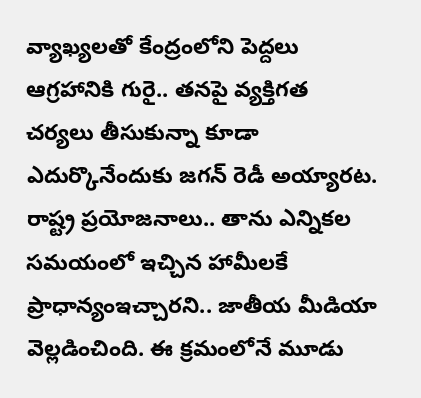వ్యాఖ్యలతో కేంద్రంలోని పెద్దలు ఆగ్రహానికి గురై.. తనపై వ్యక్తిగత చర్యలు తీసుకున్నా కూడా ఎదుర్కొనేందుకు జగన్ రెడీ అయ్యారట. రాష్ట్ర ప్రయోజనాలు.. తాను ఎన్నికల సమయంలో ఇచ్చిన హామీలకే ప్రాధాన్యంఇచ్చారని.. జాతీయ మీడియా వెల్లడించింది. ఈ క్రమంలోనే మూడు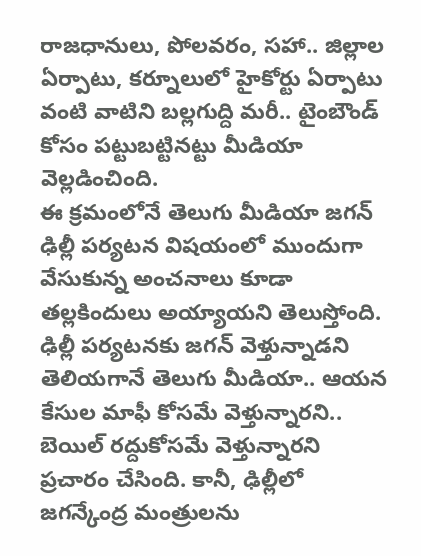రాజధానులు, పోలవరం, సహా.. జిల్లాల ఏర్పాటు, కర్నూలులో హైకోర్టు ఏర్పాటు వంటి వాటిని బల్లగుద్ది మరీ.. టైంబౌండ్ కోసం పట్టుబట్టినట్టు మీడియా వెల్లడించింది.
ఈ క్రమంలోనే తెలుగు మీడియా జగన్ ఢిల్లీ పర్యటన విషయంలో ముందుగా వేసుకున్న అంచనాలు కూడా తల్లకిందులు అయ్యాయని తెలుస్తోంది. ఢిల్లీ పర్యటనకు జగన్ వెళ్తున్నాడని తెలియగానే తెలుగు మీడియా.. ఆయన కేసుల మాఫీ కోసమే వెళ్తున్నారని.. బెయిల్ రద్దుకోసమే వెళ్తున్నారని ప్రచారం చేసింది. కానీ, ఢిల్లీలో జగన్కేంద్ర మంత్రులను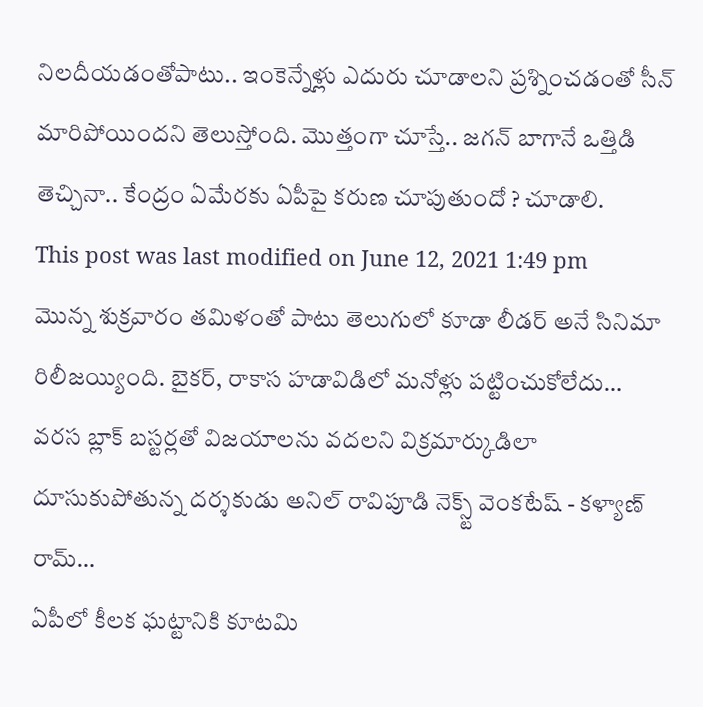నిలదీయడంతోపాటు.. ఇంకెన్నేళ్లు ఎదురు చూడాలని ప్రశ్నించడంతో సీన్ మారిపోయిందని తెలుస్తోంది. మొత్తంగా చూస్తే.. జగన్ బాగానే ఒత్తిడి తెచ్చినా.. కేంద్రం ఏమేరకు ఏపీపై కరుణ చూపుతుందో ? చూడాలి.
This post was last modified on June 12, 2021 1:49 pm
మొన్న శుక్రవారం తమిళంతో పాటు తెలుగులో కూడా లీడర్ అనే సినిమా రిలీజయ్యింది. బైకర్, రాకాస హడావిడిలో మనోళ్లు పట్టించుకోలేదు…
వరస బ్లాక్ బస్టర్లతో విజయాలను వదలని విక్రమార్కుడిలా దూసుకుపోతున్న దర్శకుడు అనిల్ రావిపూడి నెక్స్ట్ వెంకటేష్ - కళ్యాణ్ రామ్…
ఏపీలో కీలక ఘట్టానికి కూటమి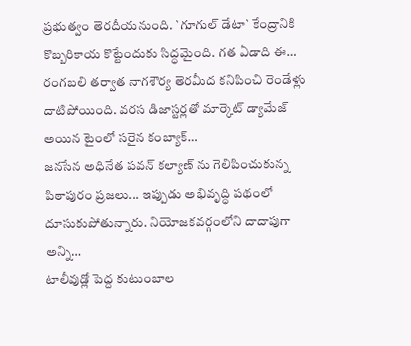ప్రభుత్వం తెరదీయనుంది. `గూగుల్ డేటా` కేంద్రానికి కొబ్బరికాయ కొట్టేందుకు సిద్ధమైంది. గత ఏడాది ఈ…
రంగబలి తర్వాత నాగశౌర్య తెరమీద కనిపించి రెండేళ్లు దాటిపోయింది. వరస డిజాస్టర్లతో మార్కెట్ డ్యామేజ్ అయిన టైంలో సరైన కంబ్యాక్…
జనసేన అధినేత పవన్ కల్యాణ్ ను గెలిపించుకున్న పిఠాపురం ప్రజలు... ఇప్పుడు అభివృద్ధి పథంలో దూసుకుపోతున్నారు. నియోజకవర్గంలోని దాదాపుగా అన్ని…
టాలీవుడ్లో పెద్ద కుటుంబాల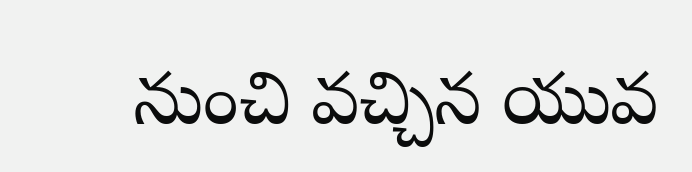నుంచి వచ్చిన యువ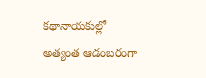కథానాయకుల్లో అత్యంత ఆడంబరంగా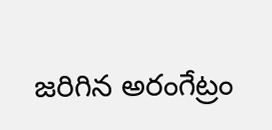జరిగిన అరంగేట్రం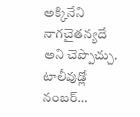అక్కినేని నాగచైతన్యదే అని చెప్పొచ్చు. టాలీవుడ్లో నంబర్…